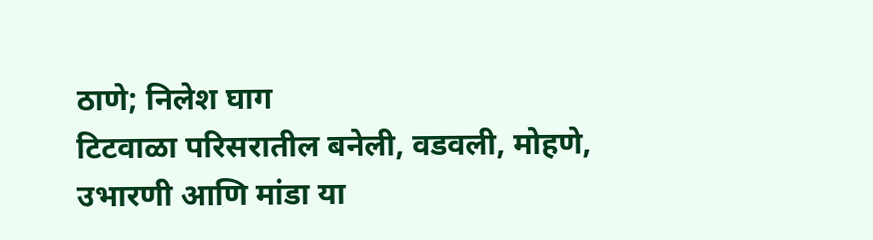ठाणे; निलेश घाग
टिटवाळा परिसरातील बनेली, वडवली, मोहणे, उभारणी आणि मांडा या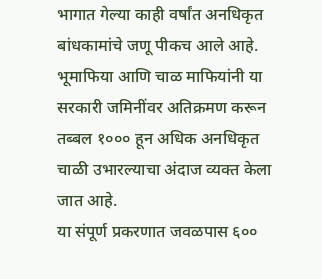भागात गेल्या काही वर्षांत अनधिकृत बांधकामांचे जणू पीकच आले आहे. भूमाफिया आणि चाळ माफियांनी या सरकारी जमिनींवर अतिक्रमण करून तब्बल १००० हून अधिक अनधिकृत चाळी उभारल्याचा अंदाज व्यक्त केला जात आहे.
या संपूर्ण प्रकरणात जवळपास ६००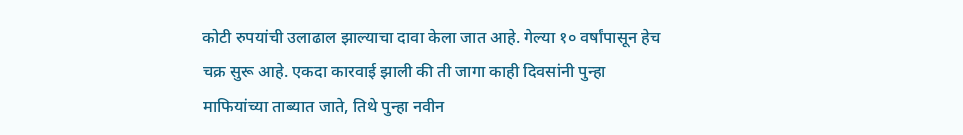कोटी रुपयांची उलाढाल झाल्याचा दावा केला जात आहे. गेल्या १० वर्षांपासून हेच चक्र सुरू आहे. एकदा कारवाई झाली की ती जागा काही दिवसांनी पुन्हा माफियांच्या ताब्यात जाते, तिथे पुन्हा नवीन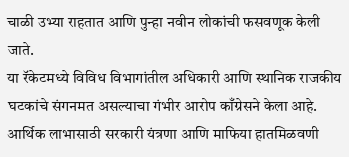चाळी उभ्या राहतात आणि पुन्हा नवीन लोकांची फसवणूक केली जाते.
या रॅकेटमध्ये विविध विभागांतील अधिकारी आणि स्थानिक राजकीय घटकांचे संगनमत असल्याचा गंभीर आरोप काँग्रेसने केला आहे. आर्थिक लाभासाठी सरकारी यंत्रणा आणि माफिया हातमिळवणी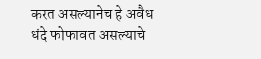करत असल्यानेच हे अवैध धंदे फोफावत असल्याचे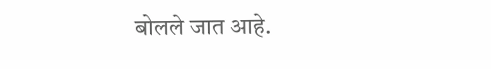बोलले जात आहे.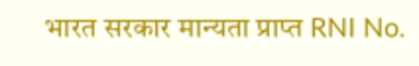भारत सरकार मान्यता प्राप्त RNI No.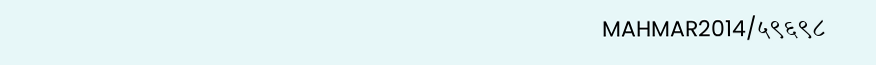MAHMAR2014/५९६९८